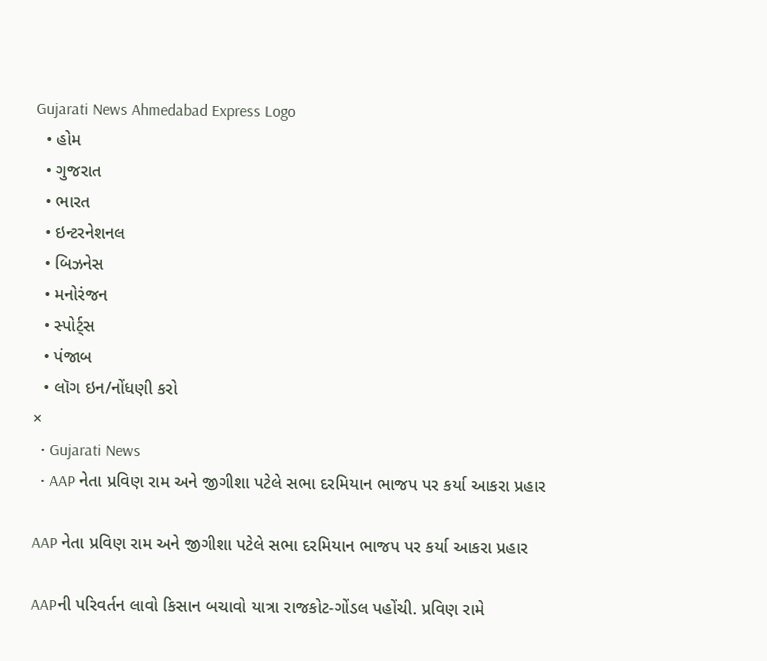Gujarati News Ahmedabad Express Logo
  • હોમ
  • ગુજરાત
  • ભારત
  • ઇન્ટરનેશનલ
  • બિઝનેસ
  • મનોરંજન
  • સ્પોર્ટ્સ
  • પંજાબ
  • લૉગ ઇન/નોંધણી કરો
×
  • Gujarati News
  • AAP નેતા પ્રવિણ રામ અને જીગીશા પટેલે સભા દરમિયાન ભાજપ પર કર્યા આકરા પ્રહાર

AAP નેતા પ્રવિણ રામ અને જીગીશા પટેલે સભા દરમિયાન ભાજપ પર કર્યા આકરા પ્રહાર

AAPની પરિવર્તન લાવો કિસાન બચાવો યાત્રા રાજકોટ-ગોંડલ પહોંચી. પ્રવિણ રામે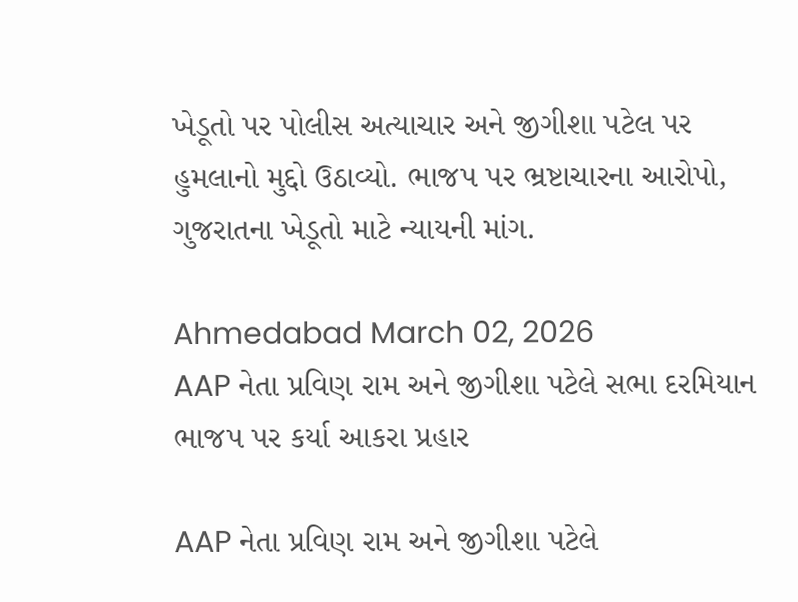ખેડૂતો પર પોલીસ અત્યાચાર અને જીગીશા પટેલ પર હુમલાનો મુદ્દો ઉઠાવ્યો. ભાજપ પર ભ્રષ્ટાચારના આરોપો, ગુજરાતના ખેડૂતો માટે ન્યાયની માંગ.

Ahmedabad March 02, 2026
AAP નેતા પ્રવિણ રામ અને જીગીશા પટેલે સભા દરમિયાન ભાજપ પર કર્યા આકરા પ્રહાર

AAP નેતા પ્રવિણ રામ અને જીગીશા પટેલે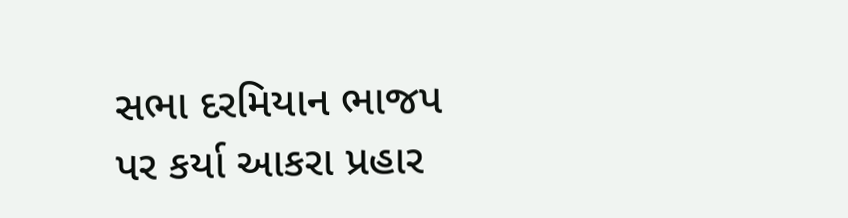સભા દરમિયાન ભાજપ પર કર્યા આકરા પ્રહાર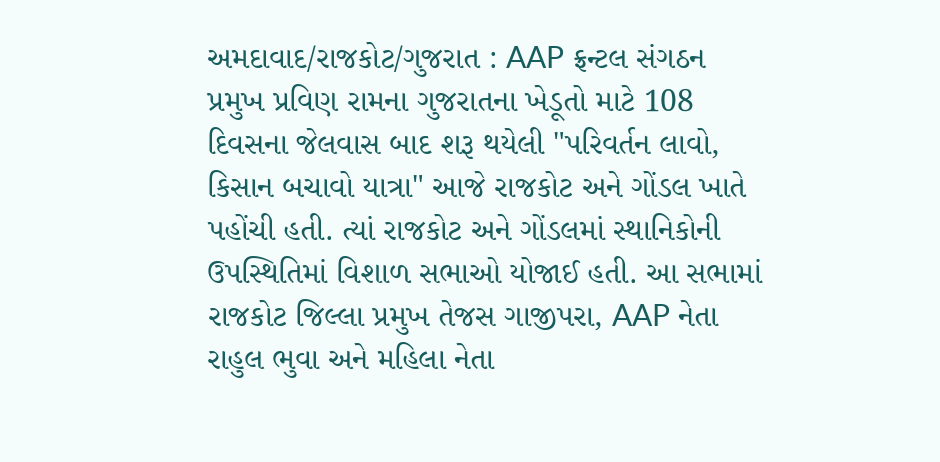અમદાવાદ/રાજકોટ/ગુજરાત : AAP ફ્રન્ટલ સંગઠન પ્રમુખ પ્રવિણ રામના ગુજરાતના ખેડૂતો માટે 108 દિવસના જેલવાસ બાદ શરૂ થયેલી "પરિવર્તન લાવો, કિસાન બચાવો યાત્રા" આજે રાજકોટ અને ગોંડલ ખાતે પહોંચી હતી. ત્યાં રાજકોટ અને ગોંડલમાં સ્થાનિકોની ઉપસ્થિતિમાં વિશાળ સભાઓ યોજાઈ હતી. આ સભામાં રાજકોટ જિલ્લા પ્રમુખ તેજસ ગાજીપરા, AAP નેતા રાહુલ ભુવા અને મહિલા નેતા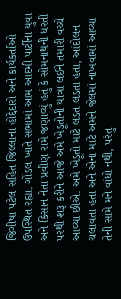જિગીષા પટેલ સહિત જિલ્લાના હોદ્દેદારો અને કાર્યકર્તાઓ ઉપસ્થિત રહ્યા. ગોંડલ ખાતે સભામાં આમ આદમી પાર્ટીના યુવા અને કિસાન નેતા પ્રવીણ રામે જણાવ્યું હતું કે સોમનાથની ધરતી પરથી શરૂ કરીને આજે અમે ખેડૂતોની યાત્રા લઈને તમારી વચ્ચે આવ્યા છીએ. અમે ખેડૂતો માટે લડત લડતા હતા, આંદોલન ચલાવતા હતા અને એના માટે અમને જેલમાં નાખવામાં આવ્યા તેની સામે મને વાંધો નથી, પરંતુ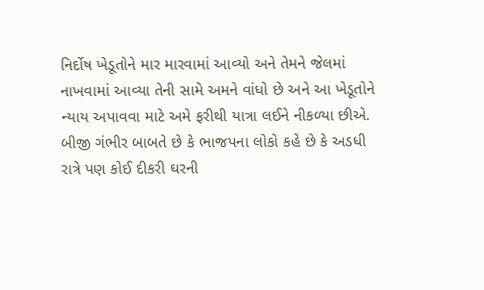નિર્દોષ ખેડૂતોને માર મારવામાં આવ્યો અને તેમને જેલમાં નાખવામાં આવ્યા તેની સામે અમને વાંધો છે અને આ ખેડૂતોને ન્યાય અપાવવા માટે અમે ફરીથી યાત્રા લઈને નીકળ્યા છીએ. બીજી ગંભીર બાબતે છે કે ભાજપના લોકો કહે છે કે અડધી રાત્રે પણ કોઈ દીકરી ઘરની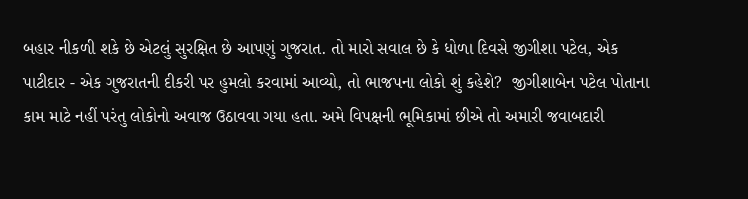બહાર નીકળી શકે છે એટલું સુરક્ષિત છે આપણું ગુજરાત. તો મારો સવાલ છે કે ધોળા દિવસે જીગીશા પટેલ, એક પાટીદાર - એક ગુજરાતની દીકરી પર હુમલો કરવામાં આવ્યો, તો ભાજપના લોકો શું કહેશે?  જીગીશાબેન પટેલ પોતાના કામ માટે નહીં પરંતુ લોકોનો અવાજ ઉઠાવવા ગયા હતા. અમે વિપક્ષની ભૂમિકામાં છીએ તો અમારી જવાબદારી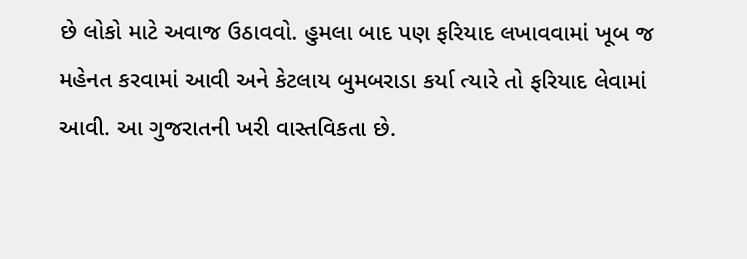છે લોકો માટે અવાજ ઉઠાવવો. હુમલા બાદ પણ ફરિયાદ લખાવવામાં ખૂબ જ મહેનત કરવામાં આવી અને કેટલાય બુમબરાડા કર્યા ત્યારે તો ફરિયાદ લેવામાં આવી. આ ગુજરાતની ખરી વાસ્તવિકતા છે.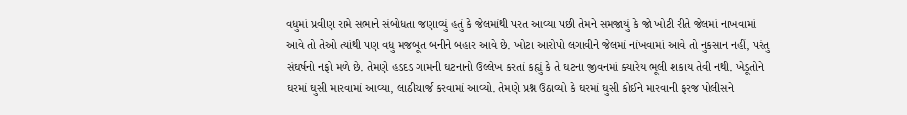વધુમાં પ્રવીણ રામે સભાને સંબોધતા જણાવ્યું હતું કે જેલમાંથી પરત આવ્યા પછી તેમને સમજાયું કે જો ખોટી રીતે જેલમાં નાખવામાં આવે તો તેઓ ત્યાંથી પણ વધુ મજબૂત બનીને બહાર આવે છે. ખોટા આરોપો લગાવીને જેલમાં નાંખવામાં આવે તો નુકસાન નહીં, પરંતુ સંઘર્ષનો નફો મળે છે. તેમણે હડદડ ગામની ઘટનાનો ઉલ્લેખ કરતાં કહ્યું કે તે ઘટના જીવનમાં ક્યારેય ભૂલી શકાય તેવી નથી. ખેડૂતોને ઘરમાં ઘુસી મારવામાં આવ્યા, લાઠીચાર્જ કરવામાં આવ્યો. તેમણે પ્રશ્ન ઉઠાવ્યો કે ઘરમાં ઘુસી કોઈને મારવાની ફરજ પોલીસને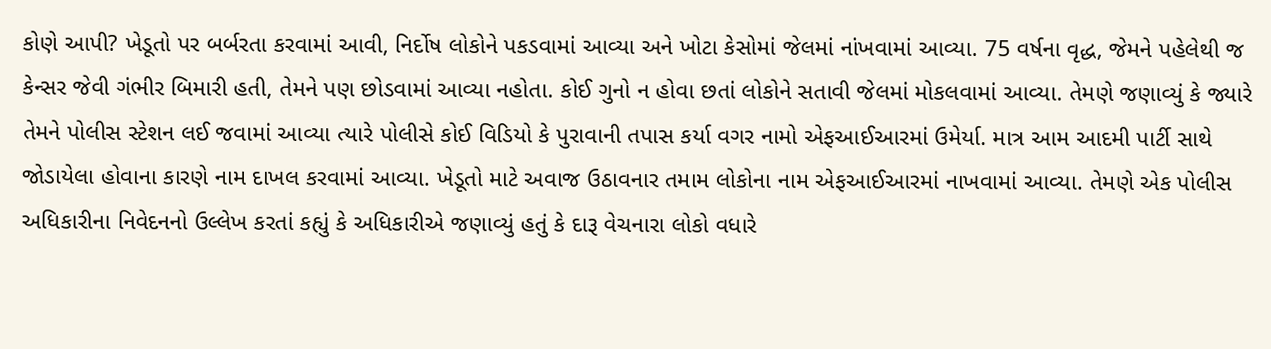કોણે આપી? ખેડૂતો પર બર્બરતા કરવામાં આવી, નિર્દોષ લોકોને પકડવામાં આવ્યા અને ખોટા કેસોમાં જેલમાં નાંખવામાં આવ્યા. 75 વર્ષના વૃદ્ધ, જેમને પહેલેથી જ કેન્સર જેવી ગંભીર બિમારી હતી, તેમને પણ છોડવામાં આવ્યા નહોતા. કોઈ ગુનો ન હોવા છતાં લોકોને સતાવી જેલમાં મોકલવામાં આવ્યા. તેમણે જણાવ્યું કે જ્યારે તેમને પોલીસ સ્ટેશન લઈ જવામાં આવ્યા ત્યારે પોલીસે કોઈ વિડિયો કે પુરાવાની તપાસ કર્યા વગર નામો એફઆઈઆરમાં ઉમેર્યા. માત્ર આમ આદમી પાર્ટી સાથે જોડાયેલા હોવાના કારણે નામ દાખલ કરવામાં આવ્યા. ખેડૂતો માટે અવાજ ઉઠાવનાર તમામ લોકોના નામ એફઆઈઆરમાં નાખવામાં આવ્યા. તેમણે એક પોલીસ અધિકારીના નિવેદનનો ઉલ્લેખ કરતાં કહ્યું કે અધિકારીએ જણાવ્યું હતું કે દારૂ વેચનારા લોકો વધારે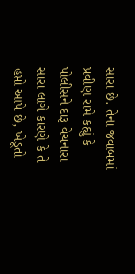સારા છે. તેના જવાબમાં પ્રવીણ રામે કહ્યું કે પોલીસને દારૂ વેચનારા સારા લાગે કારણે કે તે હપ્તો આપે છે, ખેડૂતો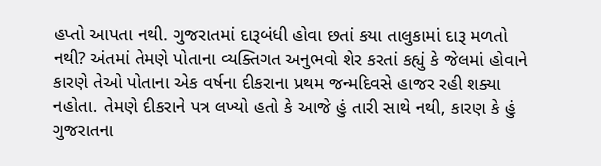હપ્તો આપતા નથી. ગુજરાતમાં દારૂબંધી હોવા છતાં કયા તાલુકામાં દારૂ મળતો નથી? અંતમાં તેમણે પોતાના વ્યક્તિગત અનુભવો શેર કરતાં કહ્યું કે જેલમાં હોવાને કારણે તેઓ પોતાના એક વર્ષના દીકરાના પ્રથમ જન્મદિવસે હાજર રહી શક્યા નહોતા. તેમણે દીકરાને પત્ર લખ્યો હતો કે આજે હું તારી સાથે નથી, કારણ કે હું ગુજરાતના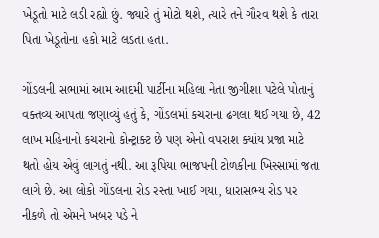ખેડૂતો માટે લડી રહ્યો છું. જ્યારે તું મોટો થશે, ત્યારે તને ગૌરવ થશે કે તારા પિતા ખેડૂતોના હકો માટે લડતા હતા.

ગોંડલની સભામાં આમ આદમી પાર્ટીના મહિલા નેતા જીગીશા પટેલે પોતાનું વક્તવ્ય આપતા જણાવ્યું હતું કે, ગોંડલમાં કચરાના ઢગલા થઈ ગયા છે, 42 લાખ મહિનાનો કચરાનો કોન્ટ્રાક્ટ છે પણ એનો વપરાશ ક્યાંય પ્રજા માટે થતો હોય એવું લાગતું નથી. આ રૂપિયા ભાજપની ટોળકીના ખિસ્સામાં જતા લાગે છે. આ લોકો ગોંડલના રોડ રસ્તા ખાઈ ગયા, ધારાસભ્ય રોડ પર નીકળે તો એમને ખબર પડે ને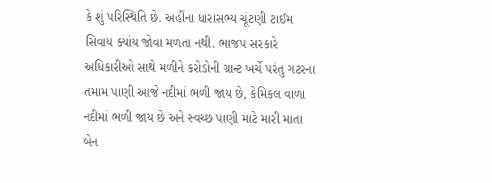કે શું પરિસ્થિતિ છે. અહીંના ધારાસભ્ય ચૂંટણી ટાઈમ સિવાય ક્યાંય જોવા મળતા નથી. ભાજપ સરકારે અધિકારીઓ સાથે મળીને કરોડોની ગ્રાન્ટ ખર્ચે પરંતુ ગટરના તમામ પાણી આજે નદીમાં ભળી જાય છે, કેમિકલ વાળા નદીમાં ભળી જાય છે અને સ્વચ્છ પાણી માટે મારી માતા બેન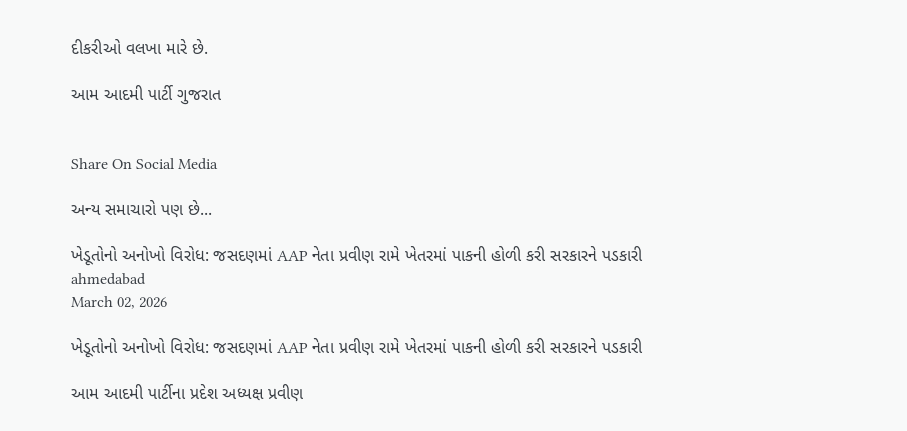દીકરીઓ વલખા મારે છે.

આમ આદમી પાર્ટી ગુજરાત


Share On Social Media

અન્ય સમાચારો પણ છે...

ખેડૂતોનો અનોખો વિરોધ: જસદણમાં AAP નેતા પ્રવીણ રામે ખેતરમાં પાકની હોળી કરી સરકારને પડકારી
ahmedabad
March 02, 2026

ખેડૂતોનો અનોખો વિરોધ: જસદણમાં AAP નેતા પ્રવીણ રામે ખેતરમાં પાકની હોળી કરી સરકારને પડકારી

આમ આદમી પાર્ટીના પ્રદેશ અધ્યક્ષ પ્રવીણ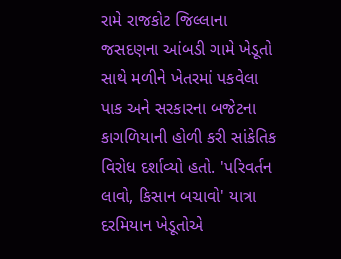રામે રાજકોટ જિલ્લાના જસદણના આંબડી ગામે ખેડૂતો સાથે મળીને ખેતરમાં પકવેલા પાક અને સરકારના બજેટના કાગળિયાની હોળી કરી સાંકેતિક વિરોધ દર્શાવ્યો હતો. 'પરિવર્તન લાવો, કિસાન બચાવો' યાત્રા દરમિયાન ખેડૂતોએ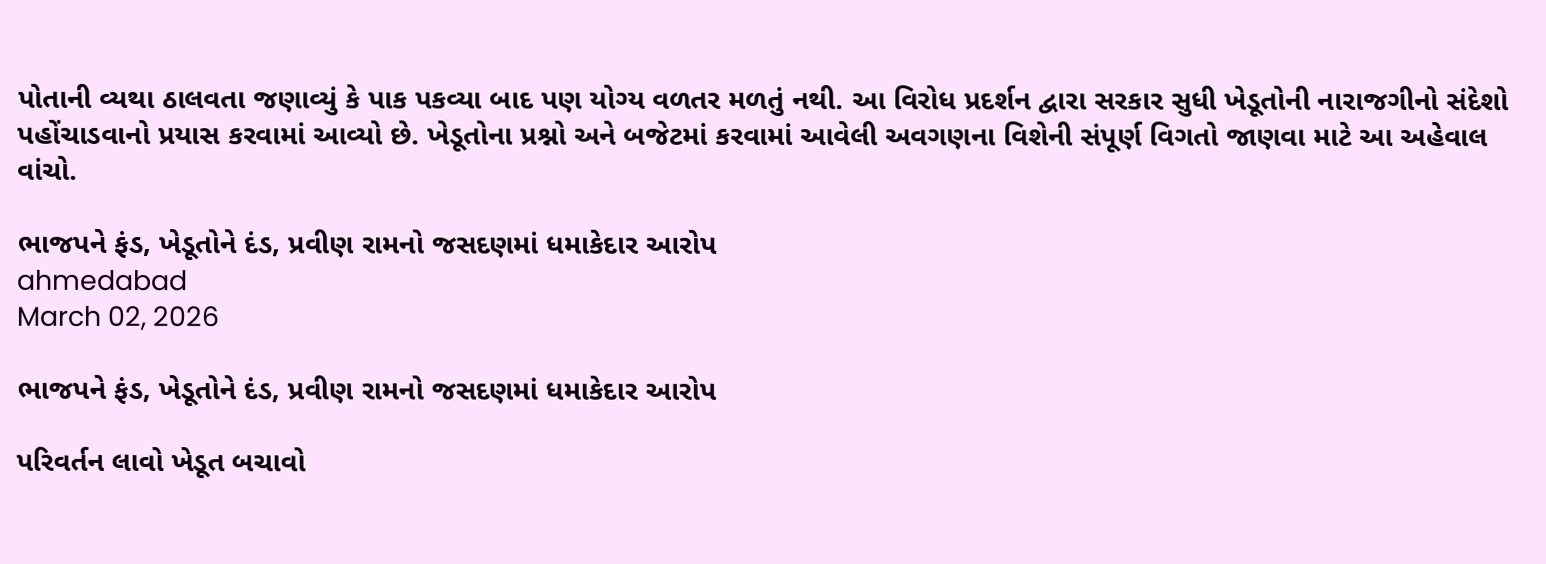પોતાની વ્યથા ઠાલવતા જણાવ્યું કે પાક પકવ્યા બાદ પણ યોગ્ય વળતર મળતું નથી. આ વિરોધ પ્રદર્શન દ્વારા સરકાર સુધી ખેડૂતોની નારાજગીનો સંદેશો પહોંચાડવાનો પ્રયાસ કરવામાં આવ્યો છે. ખેડૂતોના પ્રશ્નો અને બજેટમાં કરવામાં આવેલી અવગણના વિશેની સંપૂર્ણ વિગતો જાણવા માટે આ અહેવાલ વાંચો.

ભાજપને ફંડ, ખેડૂતોને દંડ, પ્રવીણ રામનો જસદણમાં ધમાકેદાર આરોપ
ahmedabad
March 02, 2026

ભાજપને ફંડ, ખેડૂતોને દંડ, પ્રવીણ રામનો જસદણમાં ધમાકેદાર આરોપ

પરિવર્તન લાવો ખેડૂત બચાવો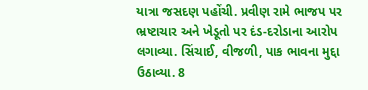યાત્રા જસદણ પહોંચી. પ્રવીણ રામે ભાજપ પર ભ્રષ્ટાચાર અને ખેડૂતો પર દંડ-દરોડાના આરોપ લગાવ્યા. સિંચાઈ, વીજળી, પાક ભાવના મુદ્દા ઉઠાવ્યા. 8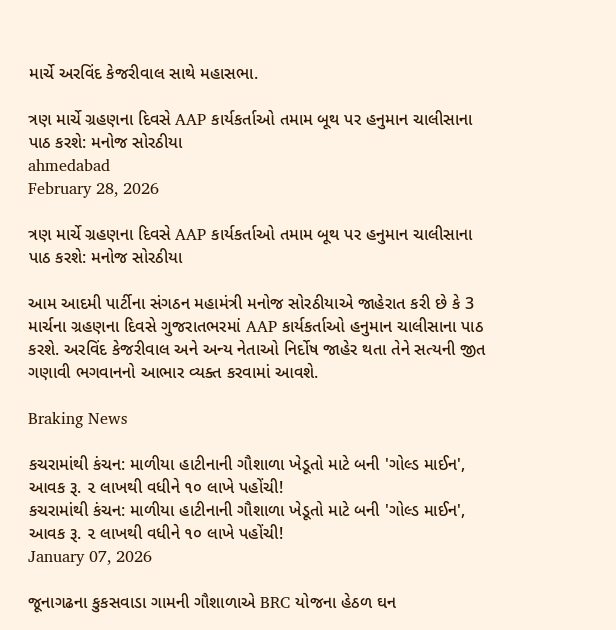માર્ચે અરવિંદ કેજરીવાલ સાથે મહાસભા.

ત્રણ માર્ચે ગ્રહણના દિવસે AAP કાર્યકર્તાઓ તમામ બૂથ પર હનુમાન ચાલીસાના પાઠ કરશે: મનોજ સોરઠીયા
ahmedabad
February 28, 2026

ત્રણ માર્ચે ગ્રહણના દિવસે AAP કાર્યકર્તાઓ તમામ બૂથ પર હનુમાન ચાલીસાના પાઠ કરશે: મનોજ સોરઠીયા

આમ આદમી પાર્ટીના સંગઠન મહામંત્રી મનોજ સોરઠીયાએ જાહેરાત કરી છે કે 3 માર્ચના ગ્રહણના દિવસે ગુજરાતભરમાં AAP કાર્યકર્તાઓ હનુમાન ચાલીસાના પાઠ કરશે. અરવિંદ કેજરીવાલ અને અન્ય નેતાઓ નિર્દોષ જાહેર થતા તેને સત્યની જીત ગણાવી ભગવાનનો આભાર વ્યક્ત કરવામાં આવશે.

Braking News

કચરામાંથી કંચન: માળીયા હાટીનાની ગૌશાળા ખેડૂતો માટે બની 'ગોલ્ડ માઈન', આવક રૂ. ૨ લાખથી વધીને ૧૦ લાખે પહોંચી!
કચરામાંથી કંચન: માળીયા હાટીનાની ગૌશાળા ખેડૂતો માટે બની 'ગોલ્ડ માઈન', આવક રૂ. ૨ લાખથી વધીને ૧૦ લાખે પહોંચી!
January 07, 2026

જૂનાગઢના કુકસવાડા ગામની ગૌશાળાએ BRC યોજના હેઠળ ઘન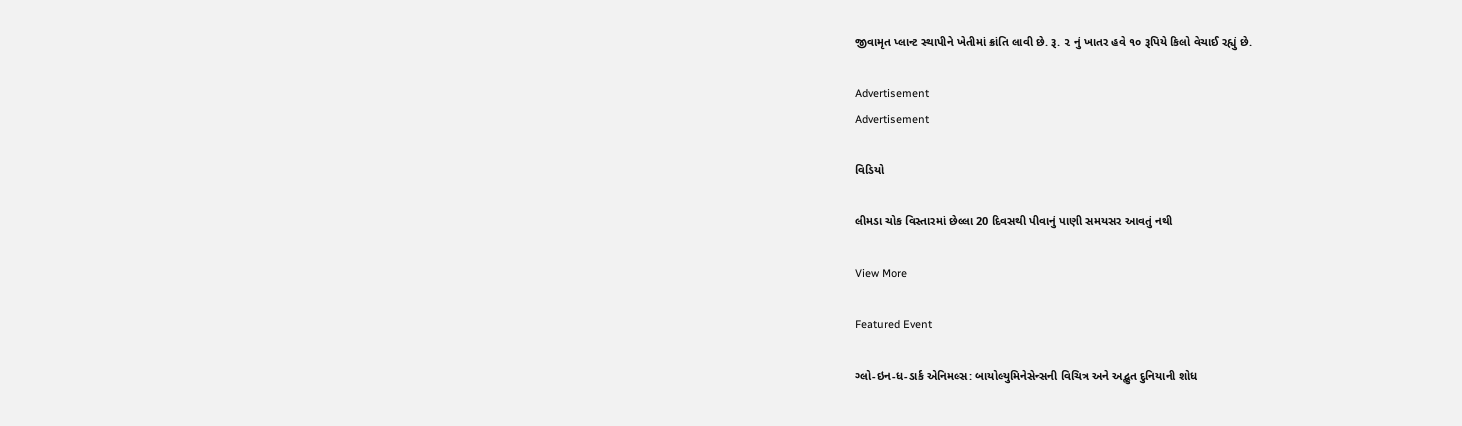જીવામૃત પ્લાન્ટ સ્થાપીને ખેતીમાં ક્રાંતિ લાવી છે. રૂ. ૨ નું ખાતર હવે ૧૦ રૂપિયે કિલો વેચાઈ રહ્યું છે.

Advertisement
Advertisement

વિડિયો

લીમડા ચોક વિસ્તારમાં છેલ્લા 20 દિવસથી પીવાનું પાણી સમયસર આવતું નથી

View More

Featured Event

ગ્લો-ઇન-ધ-ડાર્ક એનિમલ્સ: બાયોલ્યુમિનેસેન્સની વિચિત્ર અને અદ્ભુત દુનિયાની શોધ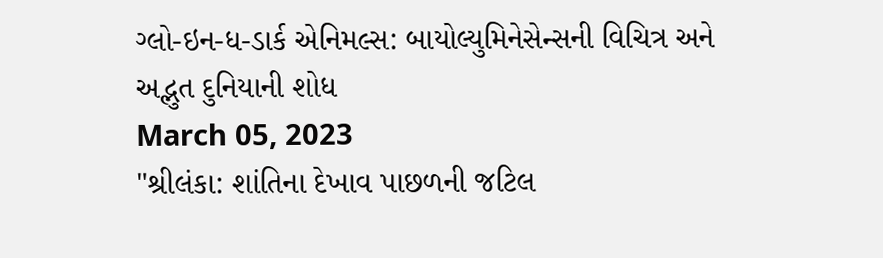ગ્લો-ઇન-ધ-ડાર્ક એનિમલ્સ: બાયોલ્યુમિનેસેન્સની વિચિત્ર અને અદ્ભુત દુનિયાની શોધ
March 05, 2023
"શ્રીલંકા: શાંતિના દેખાવ પાછળની જટિલ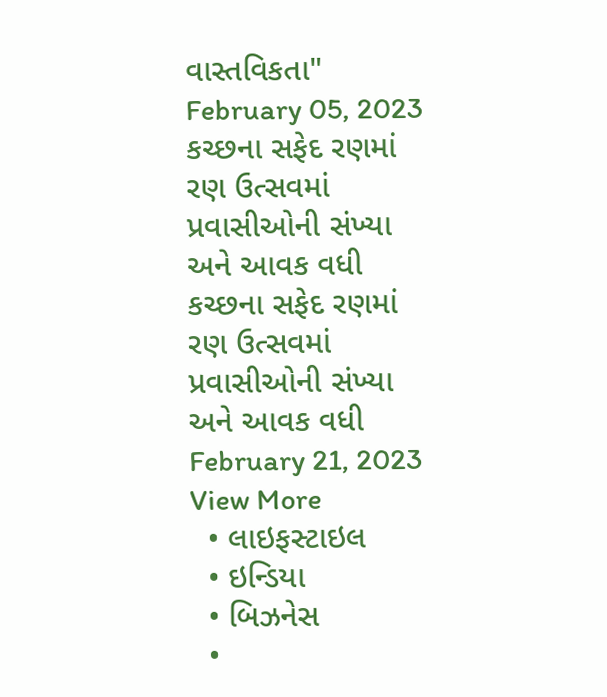વાસ્તવિકતા"
February 05, 2023
કચ્છના સફેદ રણમાં રણ ઉત્સવમાં પ્રવાસીઓની સંખ્યા અને આવક વધી
કચ્છના સફેદ રણમાં રણ ઉત્સવમાં પ્રવાસીઓની સંખ્યા અને આવક વધી
February 21, 2023
View More
  • લાઇફસ્ટાઇલ
  • ઇન્ડિયા
  • બિઝનેસ
  •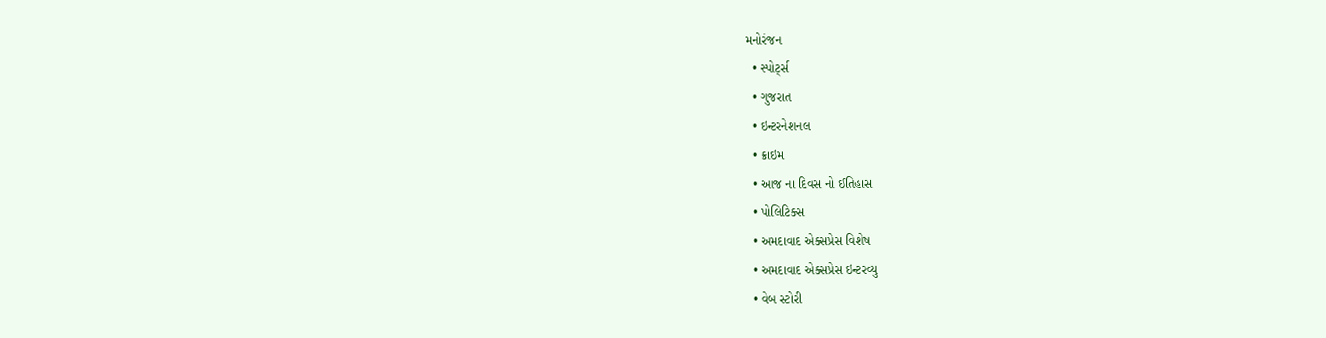મનોરંજન
  • સ્પોર્ટ્સ
  • ગુજરાત
  • ઇન્ટરનેશનલ
  • ક્રાઇમ
  • આજ ના દિવસ નો ઈતિહાસ
  • પોલિટિક્સ
  • અમદાવાદ એક્સપ્રેસ વિશેષ
  • અમદાવાદ એક્સપ્રેસ ઇન્ટરવ્યુ
  • વેબ સ્ટોરી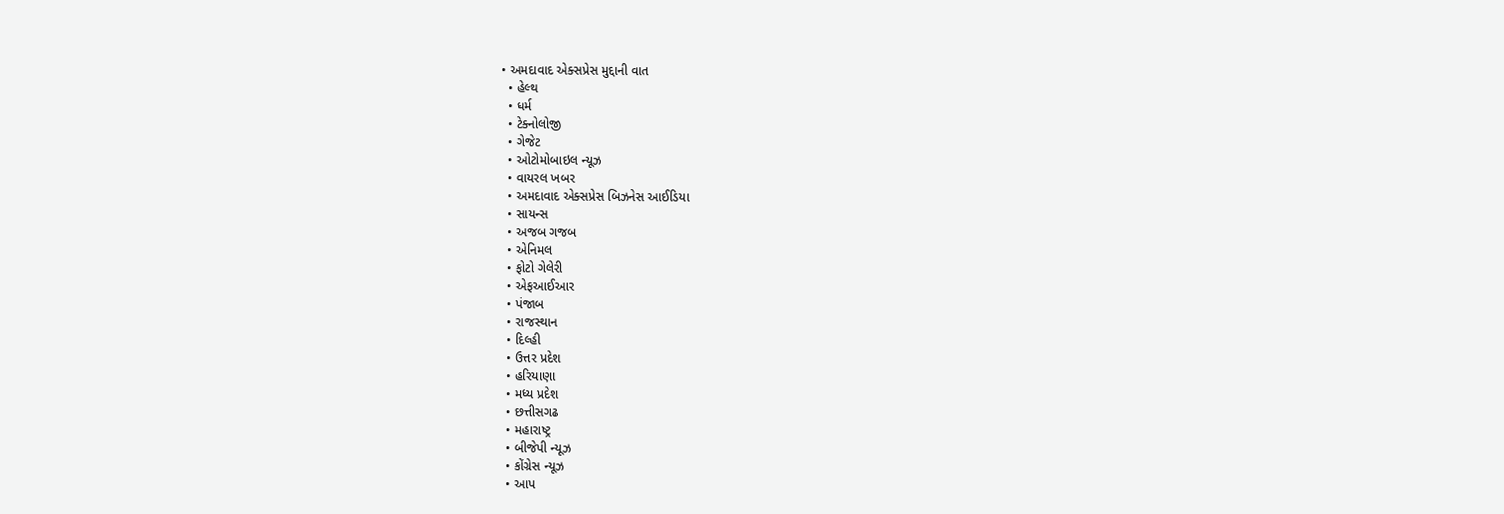• અમદાવાદ એક્સપ્રેસ મુદ્દાની વાત
  • હેલ્થ
  • ધર્મ
  • ટેક્નોલોજી
  • ગેજેટ
  • ઓટોમોબાઇલ ન્યૂઝ
  • વાયરલ ખબર
  • અમદાવાદ એક્સપ્રેસ બિઝનેસ આઈડિયા
  • સાયન્સ
  • અજબ ગજબ
  • એનિમલ
  • ફોટો ગેલેરી
  • એફઆઈઆર
  • પંજાબ
  • રાજસ્થાન
  • દિલ્હી
  • ઉત્તર પ્રદેશ
  • હરિયાણા
  • મધ્ય પ્રદેશ
  • છત્તીસગઢ
  • મહારાષ્ટ્ર
  • બીજેપી ન્યૂઝ
  • કોંગ્રેસ ન્યૂઝ
  • આપ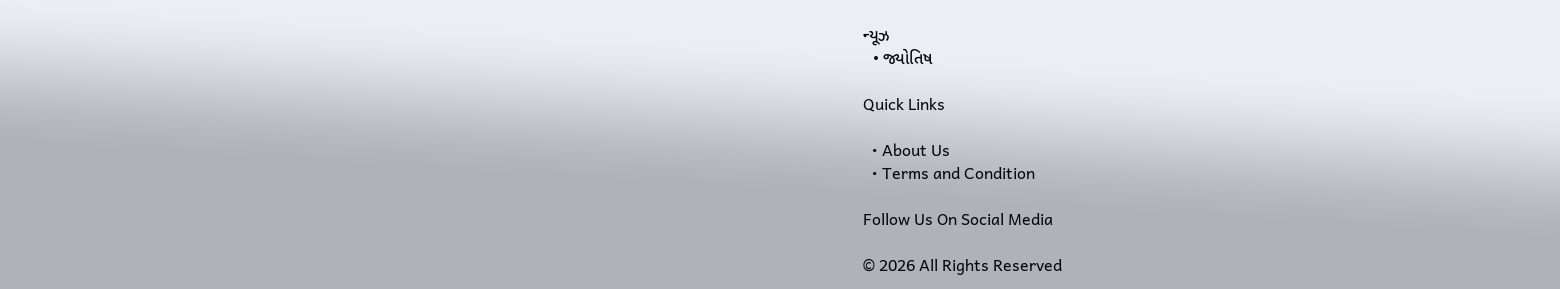ન્યૂઝ
  • જ્યોતિષ

Quick Links

  • About Us
  • Terms and Condition

Follow Us On Social Media

© 2026 All Rights Reserved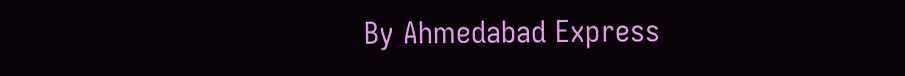By Ahmedabad Express